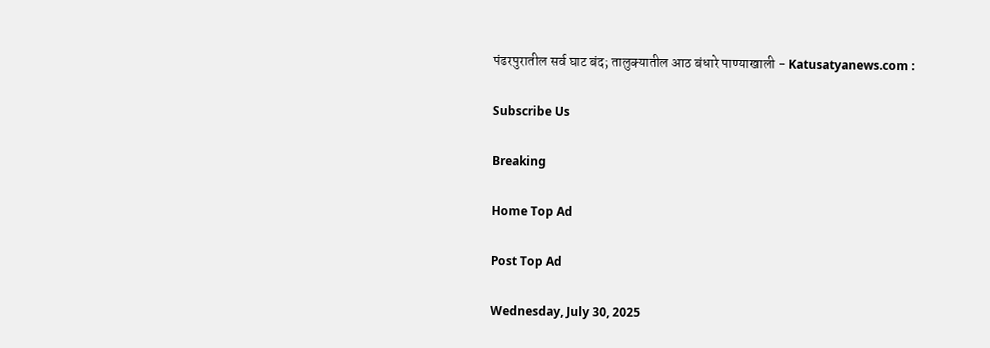पंढरपुरातील सर्व घाट बंद; तालुक्यातील आठ बंधारे पाण्याखाली - Katusatyanews.com :

Subscribe Us

Breaking

Home Top Ad

Post Top Ad

Wednesday, July 30, 2025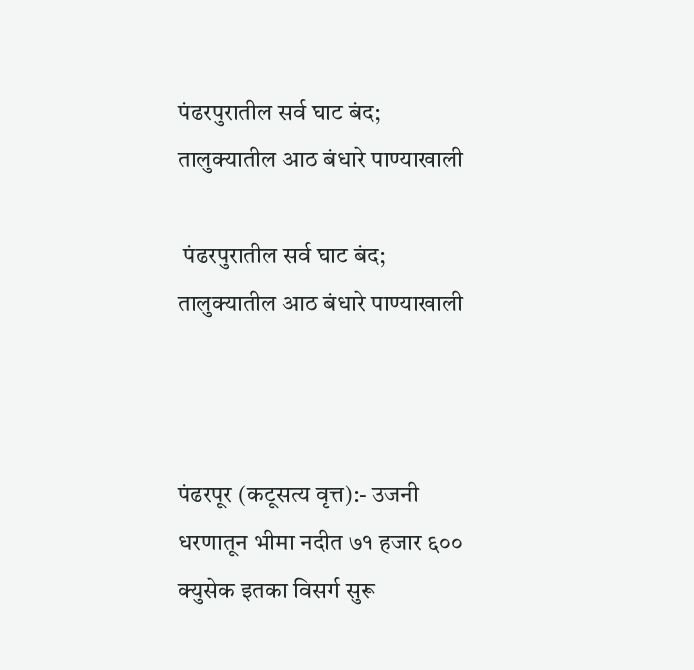पंढरपुरातील सर्व घाट बंद; तालुक्यातील आठ बंधारे पाण्याखाली

 पंढरपुरातील सर्व घाट बंद; तालुक्यातील आठ बंधारे पाण्याखाली



पंढरपूर (कटूसत्य वृत्त):- उजनी धरणातून भीमा नदीत ७१ हजार ६०० क्युसेक इतका विसर्ग सुरू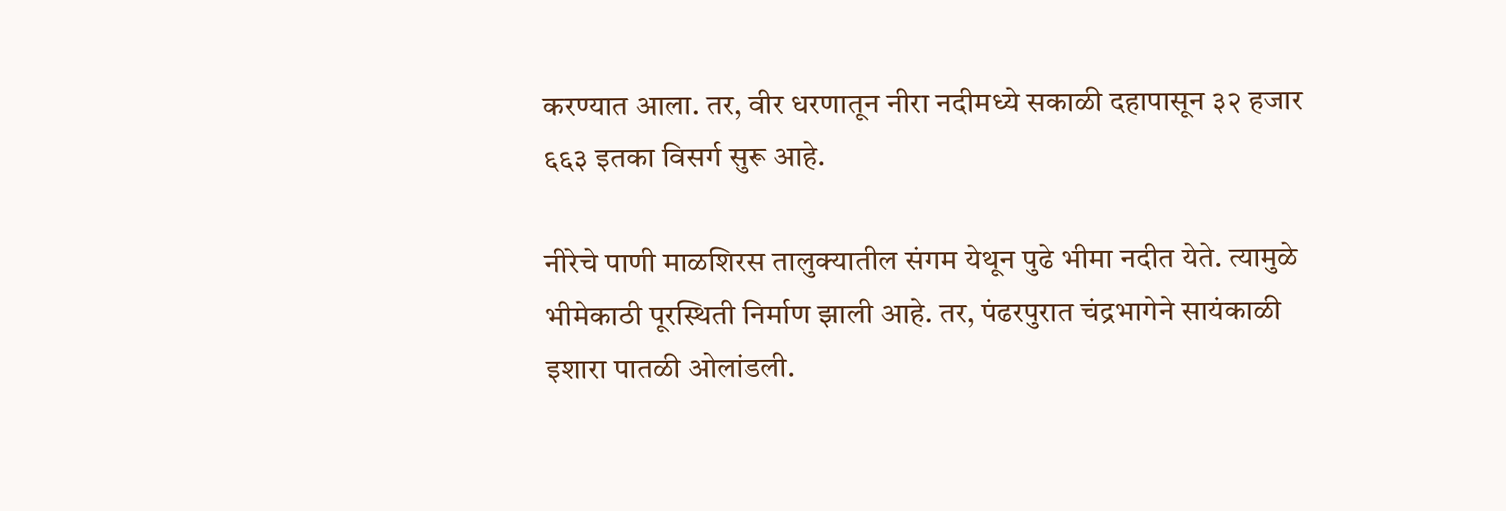करण्यात आला. तर, वीर धरणातून नीरा नदीमध्ये सकाळी दहापासून ३२ हजार ६६३ इतका विसर्ग सुरू आहे.

नीरेचे पाणी माळशिरस तालुक्यातील संगम येथून पुढे भीमा नदीत येते. त्यामुळे भीमेकाठी पूरस्थिती निर्माण झाली आहे. तर, पंढरपुरात चंद्रभागेने सायंकाळी इशारा पातळी ओलांडली.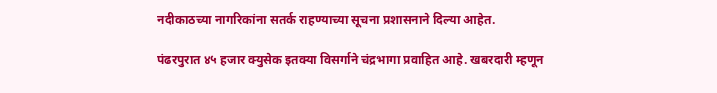नदीकाठच्या नागरिकांना सतर्क राहण्याच्या सूचना प्रशासनाने दिल्या आहेत.

पंढरपुरात ४५ हजार क्युसेक इतक्या विसर्गाने चंद्रभागा प्रवाहित आहे. खबरदारी म्हणून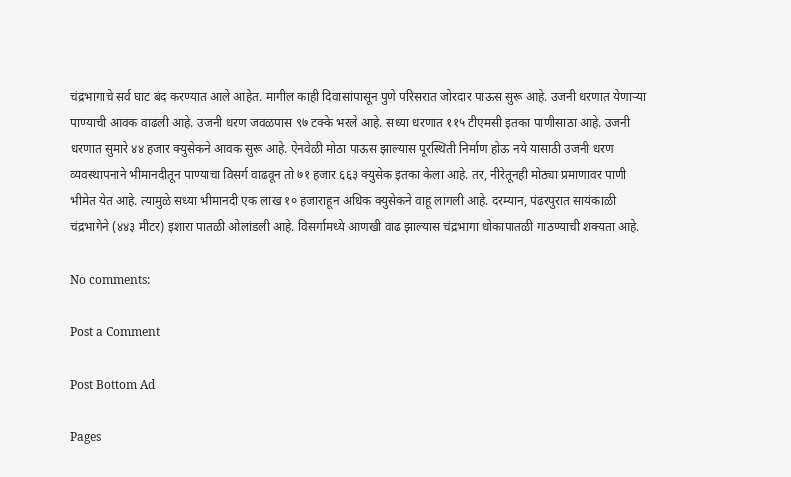चंद्रभागाचे सर्व घाट बंद करण्यात आले आहेत. मागील काही दिवासांपासून पुणे परिसरात जोरदार पाऊस सुरू आहे. उजनी धरणात येणाऱ्या पाण्याची आवक वाढली आहे. उजनी धरण जवळपास ९७ टक्के भरले आहे. सध्या धरणात ११५ टीएमसी इतका पाणीसाठा आहे. उजनी धरणात सुमारे ४४ हजार क्युसेकने आवक सुरू आहे. ऐनवेळी मोठा पाऊस झाल्यास पूरस्थिती निर्माण होऊ नये यासाठी उजनी धरण व्यवस्थापनाने भीमानदीतून पाण्याचा विसर्ग वाढवून तो ७१ हजार ६६३ क्युसेक इतका केला आहे. तर, नीरेतूनही मोठ्या प्रमाणावर पाणी भीमेत येत आहे. त्यामुळे सध्या भीमानदी एक लाख १० हजाराहून अधिक क्युसेकने वाहू लागली आहे. दरम्यान, पंढरपुरात सायंकाळी चंद्रभागेने (४४३ मीटर) इशारा पातळी ओलांडली आहे. विसर्गामध्ये आणखी वाढ झाल्यास चंद्रभागा धोकापातळी गाठण्याची शक्यता आहे.

No comments:

Post a Comment

Post Bottom Ad

Pages